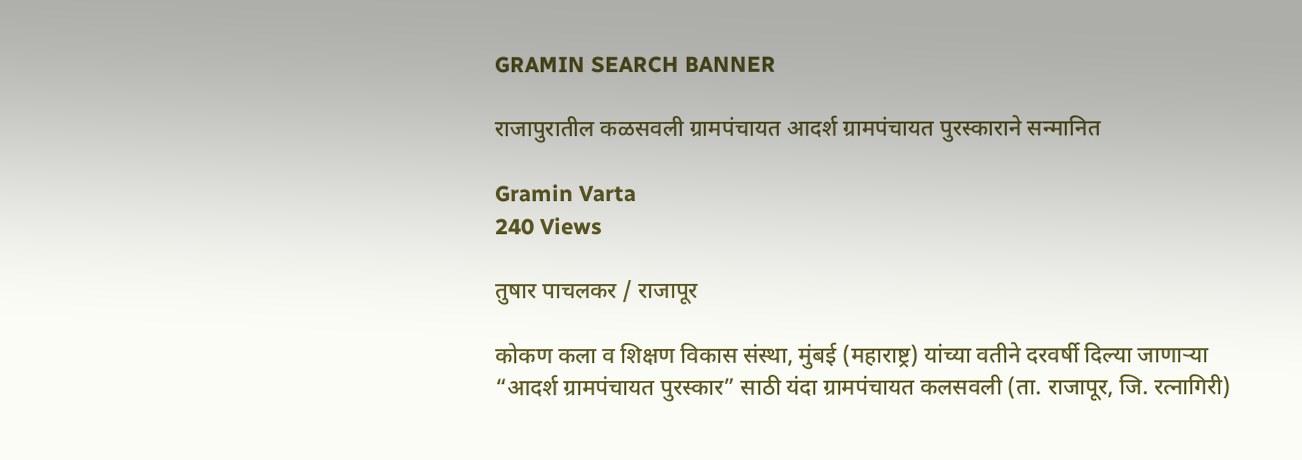GRAMIN SEARCH BANNER

राजापुरातील कळसवली ग्रामपंचायत आदर्श ग्रामपंचायत पुरस्काराने सन्मानित

Gramin Varta
240 Views

तुषार पाचलकर / राजापूर

कोकण कला व शिक्षण विकास संस्था, मुंबई (महाराष्ट्र) यांच्या वतीने दरवर्षी दिल्या जाणाऱ्या “आदर्श ग्रामपंचायत पुरस्कार” साठी यंदा ग्रामपंचायत कलसवली (ता. राजापूर, जि. रत्नागिरी)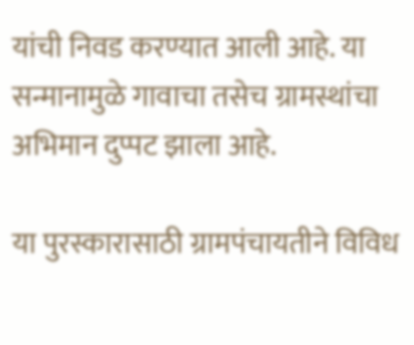यांची निवड करण्यात आली आहे. या सन्मानामुळे गावाचा तसेच ग्रामस्थांचा अभिमान दुप्पट झाला आहे.

या पुरस्कारासाठी ग्रामपंचायतीने विविध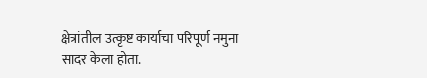क्षेत्रांतील उत्कृष्ट कार्याचा परिपूर्ण नमुना सादर केला होता.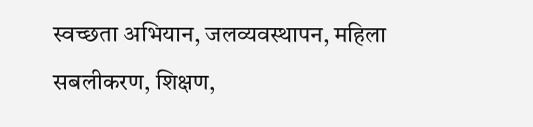स्वच्छता अभियान, जलव्यवस्थापन, महिला सबलीकरण, शिक्षण,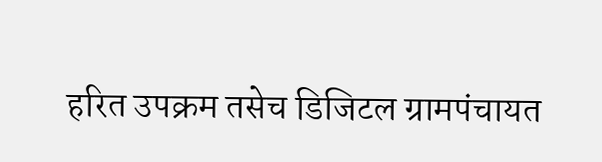हरित उपक्रम तसेच डिजिटल ग्रामपंचायत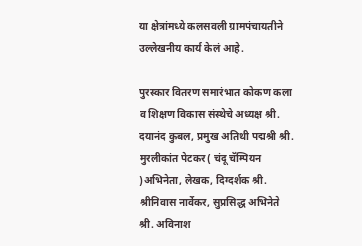या क्षेत्रांमध्ये कलसवली ग्रामपंचायतीने उल्लेखनीय कार्य केलं आहे.

पुरस्कार वितरण समारंभात कोकण कला व शिक्षण विकास संस्थेचे अध्यक्ष श्री. दयानंद कुबल, प्रमुख अतिथी पद्मश्री श्री. मुरलीकांत पेटकर( चंदू चॅम्पियन )अभिनेता, लेखक, दिग्दर्शक श्री. श्रीनिवास नार्वेकर, सुप्रसिद्ध अभिनेते श्री. अविनाश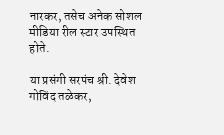नारकर, तसेच अनेक सोशल मीडिया रील स्टार उपस्थित होते.

या प्रसंगी सरपंच श्री. देवेश गोविंद तळेकर,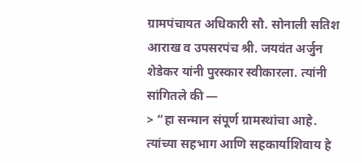ग्रामपंचायत अधिकारी सौ. सोनाली सतिश आराख व उपसरपंच श्री. जयवंत अर्जुन शेडेकर यांनी पुरस्कार स्वीकारला. त्यांनी सांगितले की —
> “हा सन्मान संपूर्ण ग्रामस्थांचा आहे. त्यांच्या सहभाग आणि सहकार्याशिवाय हे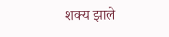शक्य झाले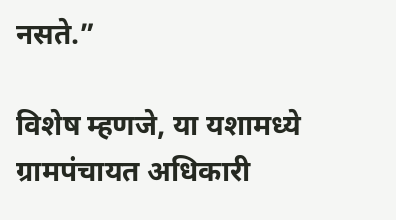नसते.”

विशेष म्हणजे, या यशामध्ये ग्रामपंचायत अधिकारी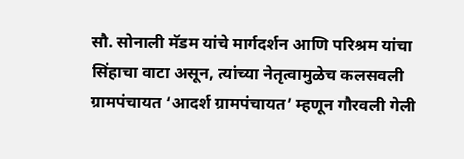सौ. सोनाली मॅडम यांचे मार्गदर्शन आणि परिश्रम यांचा सिंहाचा वाटा असून, त्यांच्या नेतृत्वामुळेच कलसवली ग्रामपंचायत ‘आदर्श ग्रामपंचायत’ म्हणून गौरवली गेली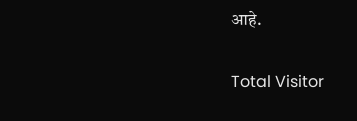आहे.

Total Visitor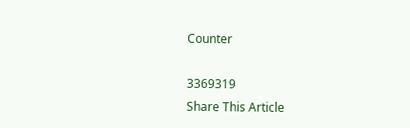Counter

3369319
Share This Article